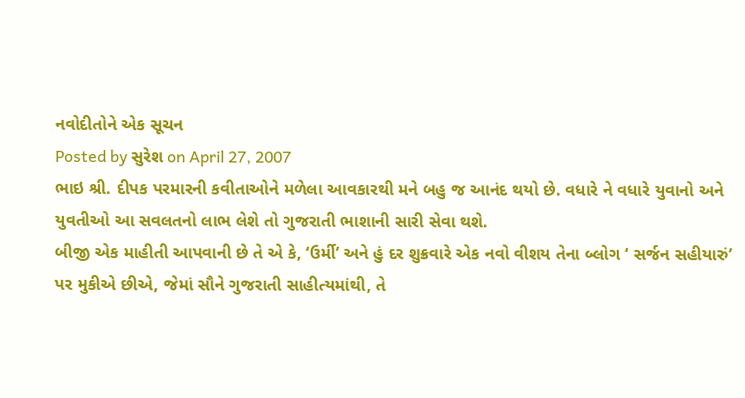નવોદીતોને એક સૂચન
Posted by સુરેશ on April 27, 2007
ભાઇ શ્રી. દીપક પરમારની કવીતાઓને મળેલા આવકારથી મને બહુ જ આનંદ થયો છે. વધારે ને વધારે યુવાનો અને યુવતીઓ આ સવલતનો લાભ લેશે તો ગુજરાતી ભાશાની સારી સેવા થશે.
બીજી એક માહીતી આપવાની છે તે એ કે, ‘ઉર્મી’ અને હું દર શુક્રવારે એક નવો વીશય તેના બ્લોગ ‘ સર્જન સહીયારું’ પર મુકીએ છીએ, જેમાં સૌને ગુજરાતી સાહીત્યમાંથી, તે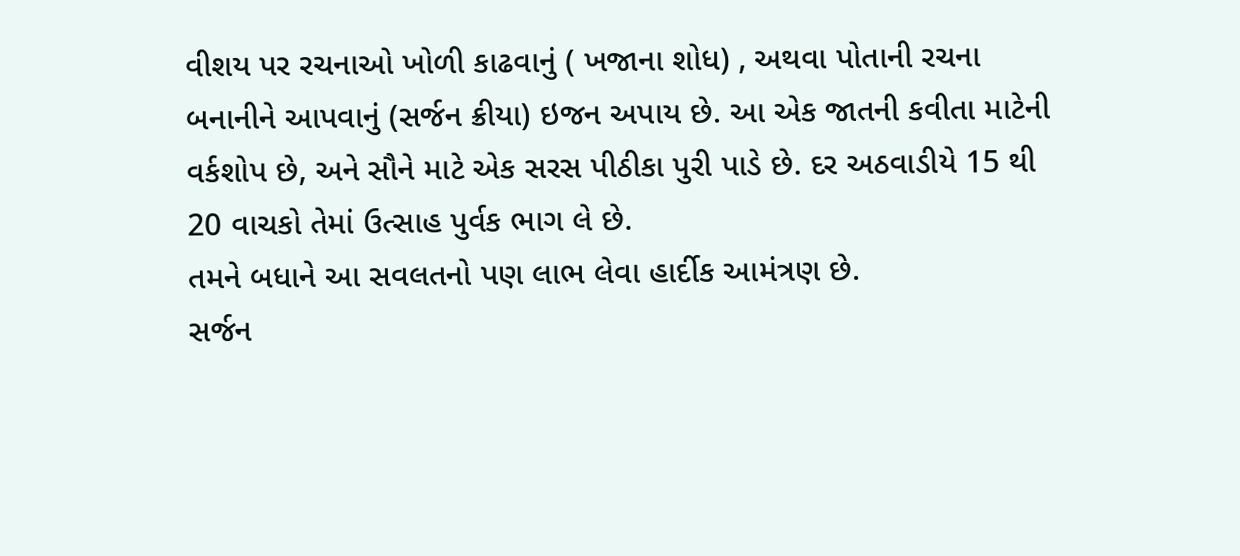વીશય પર રચનાઓ ખોળી કાઢવાનું ( ખજાના શોધ) , અથવા પોતાની રચના બનાનીને આપવાનું (સર્જન ક્રીયા) ઇજન અપાય છે. આ એક જાતની કવીતા માટેની વર્કશોપ છે, અને સૌને માટે એક સરસ પીઠીકા પુરી પાડે છે. દર અઠવાડીયે 15 થી 20 વાચકો તેમાં ઉત્સાહ પુર્વક ભાગ લે છે.
તમને બધાને આ સવલતનો પણ લાભ લેવા હાર્દીક આમંત્રણ છે.
સર્જન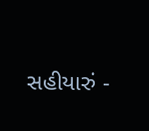સહીયારું -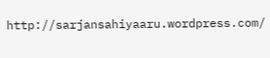http://sarjansahiyaaru.wordpress.com/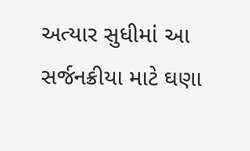અત્યાર સુધીમાં આ સર્જનક્રીયા માટે ઘણા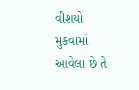વીશયો મુકવામાં આવેલા છે તે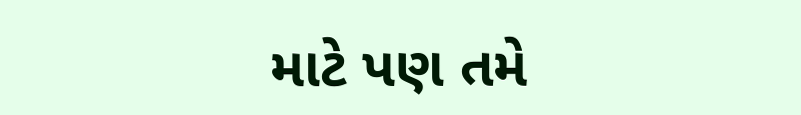માટે પણ તમે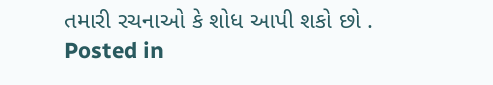તમારી રચનાઓ કે શોધ આપી શકો છો .
Posted in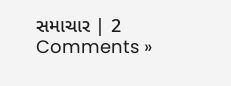સમાચાર | 2 Comments »